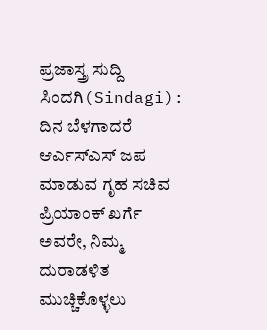ಪ್ರಜಾಸ್ತ್ರ ಸುದ್ದಿ
ಸಿಂದಗಿ(Sindagi): ದಿನ ಬೆಳಗಾದರೆ ಆರ್ಎಸ್ಎಸ್ ಜಪ ಮಾಡುವ ಗೃಹ ಸಚಿವ ಪ್ರಿಯಾಂಕ್ ಖರ್ಗೆ ಅವರೇ, ನಿಮ್ಮ ದುರಾಡಳಿತ ಮುಚ್ಚಿಕೊಳ್ಳಲು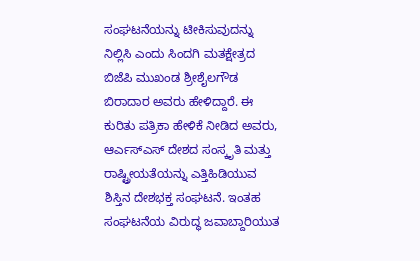ಸಂಘಟನೆಯನ್ನು ಟೀಕಿಸುವುದನ್ನು ನಿಲ್ಲಿಸಿ ಎಂದು ಸಿಂದಗಿ ಮತಕ್ಷೇತ್ರದ ಬಿಜೆಪಿ ಮುಖಂಡ ಶ್ರೀಶೈಲಗೌಡ ಬಿರಾದಾರ ಅವರು ಹೇಳಿದ್ದಾರೆ. ಈ ಕುರಿತು ಪತ್ರಿಕಾ ಹೇಳಿಕೆ ನೀಡಿದ ಅವರು, ಆರ್ಎಸ್ಎಸ್ ದೇಶದ ಸಂಸ್ಕೃತಿ ಮತ್ತು ರಾಷ್ಟ್ರೀಯತೆಯನ್ನು ಎತ್ತಿಹಿಡಿಯುವ ಶಿಸ್ತಿನ ದೇಶಭಕ್ತ ಸಂಘಟನೆ. ಇಂತಹ ಸಂಘಟನೆಯ ವಿರುದ್ಧ ಜವಾಬ್ದಾರಿಯುತ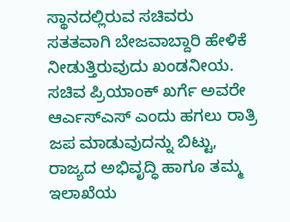ಸ್ಥಾನದಲ್ಲಿರುವ ಸಚಿವರು ಸತತವಾಗಿ ಬೇಜವಾಬ್ದಾರಿ ಹೇಳಿಕೆ ನೀಡುತ್ತಿರುವುದು ಖಂಡನೀಯ.
ಸಚಿವ ಪ್ರಿಯಾಂಕ್ ಖರ್ಗೆ ಅವರೇ ಆರ್ಎಸ್ಎಸ್ ಎಂದು ಹಗಲು ರಾತ್ರಿ ಜಪ ಮಾಡುವುದನ್ನು ಬಿಟ್ಟು, ರಾಜ್ಯದ ಅಭಿವೃದ್ಧಿ ಹಾಗೂ ತಮ್ಮ ಇಲಾಖೆಯ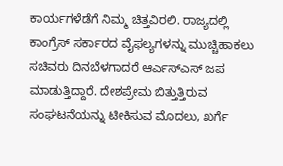ಕಾರ್ಯಗಳೆಡೆಗೆ ನಿಮ್ಮ ಚಿತ್ತವಿರಲಿ. ರಾಜ್ಯದಲ್ಲಿ ಕಾಂಗ್ರೆಸ್ ಸರ್ಕಾರದ ವೈಫಲ್ಯಗಳನ್ನು ಮುಚ್ಚಿಹಾಕಲು ಸಚಿವರು ದಿನಬೆಳಗಾದರೆ ಆರ್ಎಸ್ಎಸ್ ಜಪ ಮಾಡುತ್ತಿದ್ದಾರೆ. ದೇಶಪ್ರೇಮ ಬಿತ್ತುತ್ತಿರುವ ಸಂಘಟನೆಯನ್ನು ಟೀಕಿಸುವ ಮೊದಲು, ಖರ್ಗೆ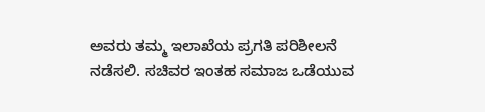ಅವರು ತಮ್ಮ ಇಲಾಖೆಯ ಪ್ರಗತಿ ಪರಿಶೀಲನೆ ನಡೆಸಲಿ. ಸಚಿವರ ಇಂತಹ ಸಮಾಜ ಒಡೆಯುವ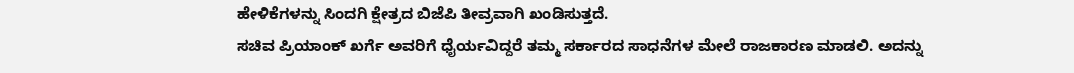ಹೇಳಿಕೆಗಳನ್ನು ಸಿಂದಗಿ ಕ್ಷೇತ್ರದ ಬಿಜೆಪಿ ತೀವ್ರವಾಗಿ ಖಂಡಿಸುತ್ತದೆ.
ಸಚಿವ ಪ್ರಿಯಾಂಕ್ ಖರ್ಗೆ ಅವರಿಗೆ ಧೈರ್ಯವಿದ್ದರೆ ತಮ್ಮ ಸರ್ಕಾರದ ಸಾಧನೆಗಳ ಮೇಲೆ ರಾಜಕಾರಣ ಮಾಡಲಿ. ಅದನ್ನು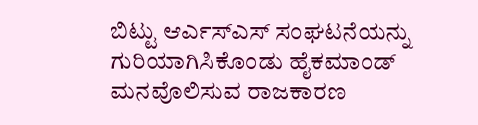ಬಿಟ್ಟು ಆರ್ಎಸ್ಎಸ್ ಸಂಘಟನೆಯನ್ನು ಗುರಿಯಾಗಿಸಿಕೊಂಡು ಹೈಕಮಾಂಡ್ ಮನವೊಲಿಸುವ ರಾಜಕಾರಣ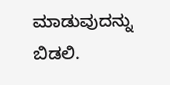ಮಾಡುವುದನ್ನು ಬಿಡಲಿ.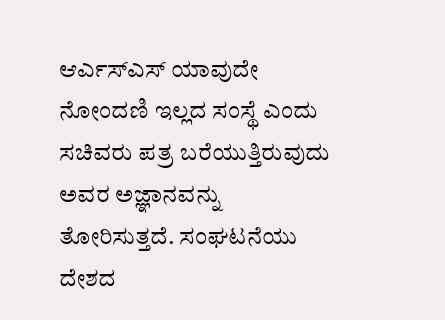ಆರ್ಎಸ್ಎಸ್ ಯಾವುದೇ ನೋಂದಣಿ ಇಲ್ಲದ ಸಂಸ್ಥೆ ಎಂದು ಸಚಿವರು ಪತ್ರ ಬರೆಯುತ್ತಿರುವುದು ಅವರ ಅಜ್ಞಾನವನ್ನು ತೋರಿಸುತ್ತದೆ. ಸಂಘಟನೆಯು ದೇಶದ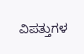ವಿಪತ್ತುಗಳ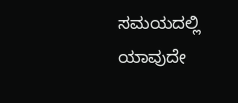ಸಮಯದಲ್ಲಿ ಯಾವುದೇ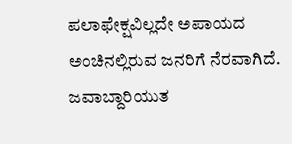ಪಲಾಫೇಕ್ಷವಿಲ್ಲದೇ ಅಪಾಯದ ಅಂಚಿನಲ್ಲಿರುವ ಜನರಿಗೆ ನೆರವಾಗಿದೆ. ಜವಾಬ್ದಾರಿಯುತ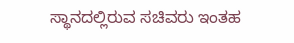ಸ್ಥಾನದಲ್ಲಿರುವ ಸಚಿವರು ಇಂತಹ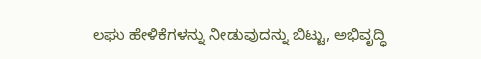ಲಘು ಹೇಳಿಕೆಗಳನ್ನು ನೀಡುವುದನ್ನು ಬಿಟ್ಟು, ಅಭಿವೃದ್ಧಿ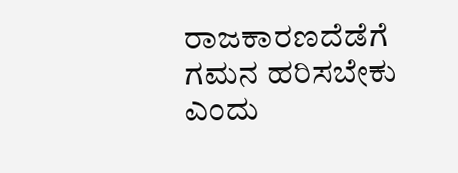ರಾಜಕಾರಣದೆಡೆಗೆ ಗಮನ ಹರಿಸಬೇಕು ಎಂದು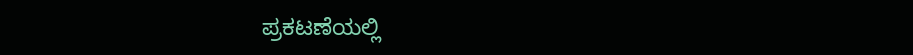ಪ್ರಕಟಣೆಯಲ್ಲಿ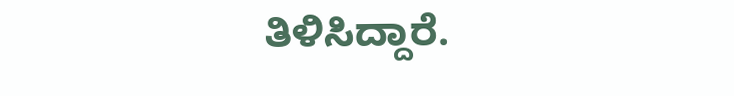ತಿಳಿಸಿದ್ದಾರೆ.